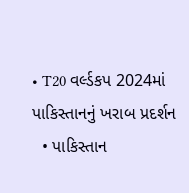• T20 વર્લ્ડકપ 2024માં પાકિસ્તાનનું ખરાબ પ્રદર્શન
  • પાકિસ્તાન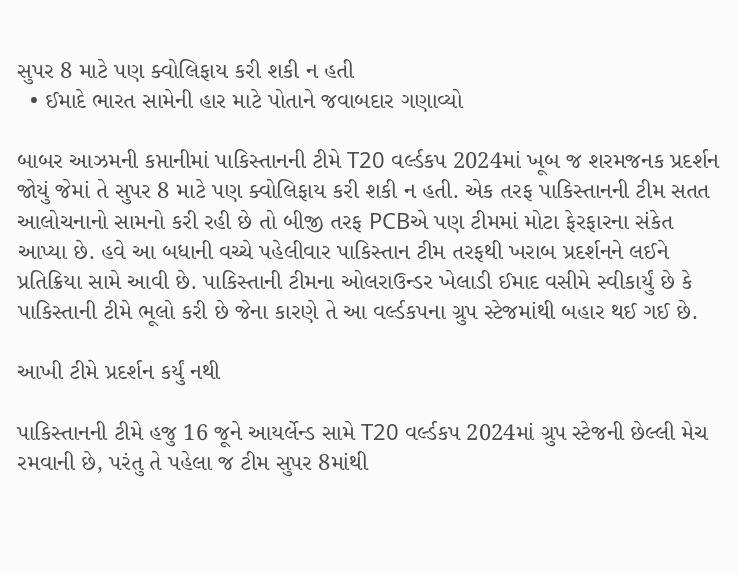સુપર 8 માટે પણ ક્વોલિફાય કરી શકી ન હતી
  • ઈમાદે ભારત સામેની હાર માટે પોતાને જવાબદાર ગણાવ્યો

બાબર આઝમની કપ્તાનીમાં પાકિસ્તાનની ટીમે T20 વર્લ્ડકપ 2024માં ખૂબ જ શરમજનક પ્રદર્શન જોયું જેમાં તે સુપર 8 માટે પણ ક્વોલિફાય કરી શકી ન હતી. એક તરફ પાકિસ્તાનની ટીમ સતત આલોચનાનો સામનો કરી રહી છે તો બીજી તરફ PCBએ પણ ટીમમાં મોટા ફેરફારના સંકેત આપ્યા છે. હવે આ બધાની વચ્ચે પહેલીવાર પાકિસ્તાન ટીમ તરફથી ખરાબ પ્રદર્શનને લઈને પ્રતિક્રિયા સામે આવી છે. પાકિસ્તાની ટીમના ઓલરાઉન્ડર ખેલાડી ઈમાદ વસીમે સ્વીકાર્યું છે કે પાકિસ્તાની ટીમે ભૂલો કરી છે જેના કારણે તે આ વર્લ્ડકપના ગ્રુપ સ્ટેજમાંથી બહાર થઈ ગઈ છે.

આખી ટીમે પ્રદર્શન કર્યું નથી

પાકિસ્તાનની ટીમે હજુ 16 જૂને આયર્લેન્ડ સામે T20 વર્લ્ડકપ 2024માં ગ્રુપ સ્ટેજની છેલ્લી મેચ રમવાની છે, પરંતુ તે પહેલા જ ટીમ સુપર 8માંથી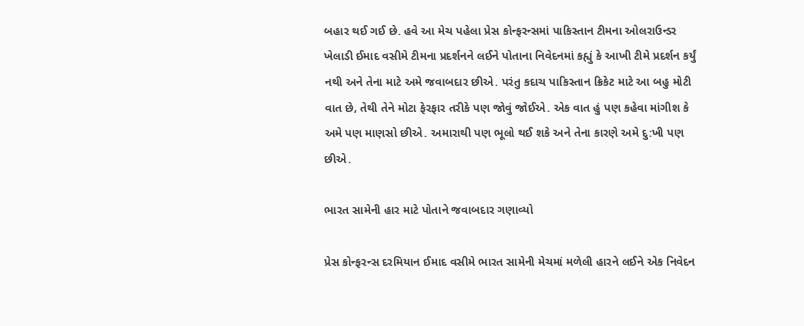બહાર થઈ ગઈ છે. હવે આ મેચ પહેલા પ્રેસ કોન્ફરન્સમાં પાકિસ્તાન ટીમના ઓલરાઉન્ડર ખેલાડી ઈમાદ વસીમે ટીમના પ્રદર્શનને લઈને પોતાના નિવેદનમાં કહ્યું કે આખી ટીમે પ્રદર્શન કર્યું નથી અને તેના માટે અમે જવાબદાર છીએ. પરંતુ કદાચ પાકિસ્તાન ક્રિકેટ માટે આ બહુ મોટી વાત છે, તેથી તેને મોટા ફેરફાર તરીકે પણ જોવું જોઈએ. એક વાત હું પણ કહેવા માંગીશ કે અમે પણ માણસો છીએ. અમારાથી પણ ભૂલો થઈ શકે અને તેના કારણે અમે દુ:ખી પણ છીએ.

ભારત સામેની હાર માટે પોતાને જવાબદાર ગણાવ્યો

પ્રેસ કોન્ફરન્સ દરમિયાન ઈમાદ વસીમે ભારત સામેની મેચમાં મળેલી હારને લઈને એક નિવેદન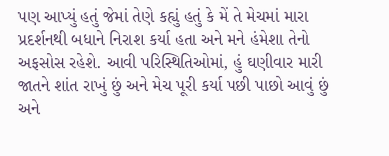પણ આપ્યું હતું જેમાં તેણે કહ્યું હતું કે મેં તે મેચમાં મારા પ્રદર્શનથી બધાને નિરાશ કર્યા હતા અને મને હંમેશા તેનો અફસોસ રહેશે. આવી પરિસ્થિતિઓમાં, હું ઘણીવાર મારી જાતને શાંત રાખું છું અને મેચ પૂરી કર્યા પછી પાછો આવું છું અને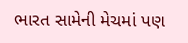ભારત સામેની મેચમાં પણ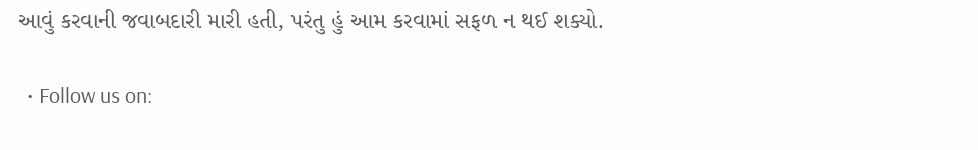આવું કરવાની જવાબદારી મારી હતી, પરંતુ હું આમ કરવામાં સફળ ન થઈ શક્યો.

  • Follow us on: